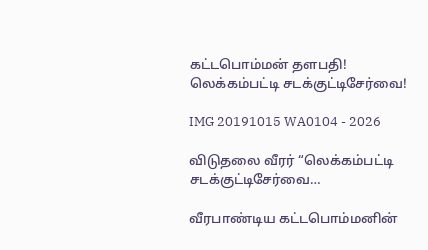கட்டபொம்மன் தளபதி! லெக்கம்பட்டி சடக்குட்டிசேர்வை!

IMG 20191015 WA0104 - 2026

விடுதலை வீரர் “லெக்கம்பட்டி சடக்குட்டிசேர்வை…

வீரபாண்டிய கட்டபொம்மனின்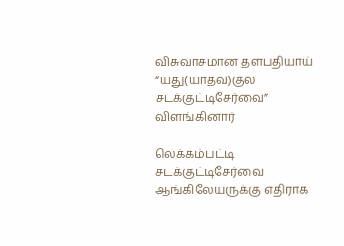விசுவாசமான தளபதியாய் “யது(யாதவ)குல சடக்குட்டிசேர்வை” விளங்கினார்

லெக்கம்பட்டி சடக்குட்டிசேர்வை ஆங்கிலேயருக்கு எதிராக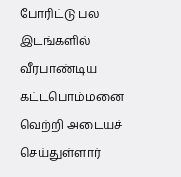போரிட்டு பல இடங்களில் வீரபாண்டிய கட்டபொம்மனை வெற்றி அடையச் செய்துள்ளார்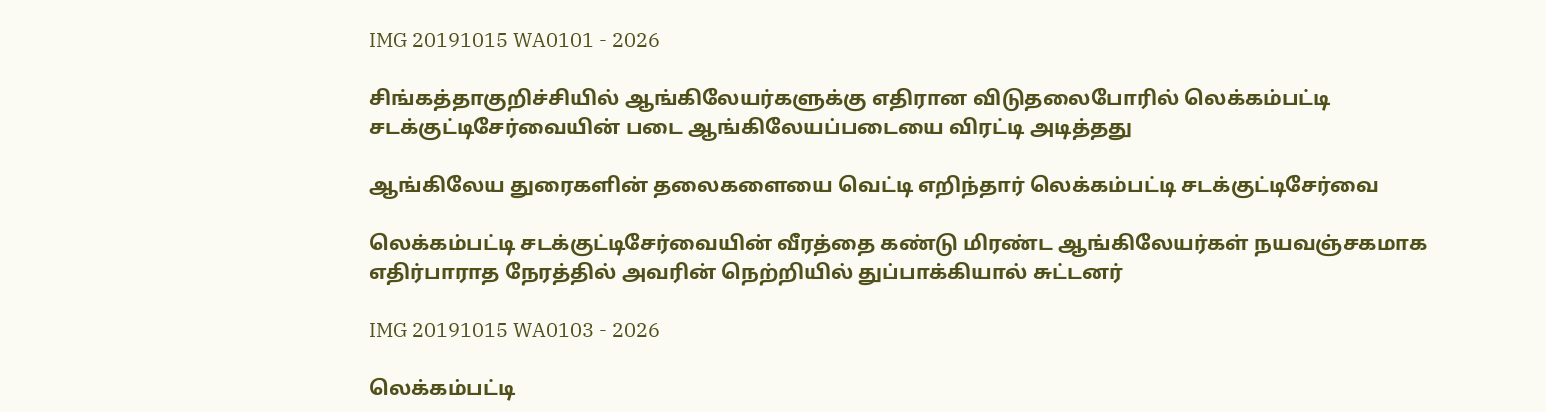IMG 20191015 WA0101 - 2026

சிங்கத்தாகுறிச்சியில் ஆங்கிலேயர்களுக்கு எதிரான விடுதலைபோரில் லெக்கம்பட்டி சடக்குட்டிசேர்வையின் படை ஆங்கிலேயப்படையை விரட்டி அடித்தது

ஆங்கிலேய துரைகளின் தலைகளையை வெட்டி எறிந்தார் லெக்கம்பட்டி சடக்குட்டிசேர்வை

லெக்கம்பட்டி சடக்குட்டிசேர்வையின் வீரத்தை கண்டு மிரண்ட ஆங்கிலேயர்கள் நயவஞ்சகமாக எதிர்பாராத நேரத்தில் அவரின் நெற்றியில் துப்பாக்கியால் சுட்டனர்

IMG 20191015 WA0103 - 2026

லெக்கம்பட்டி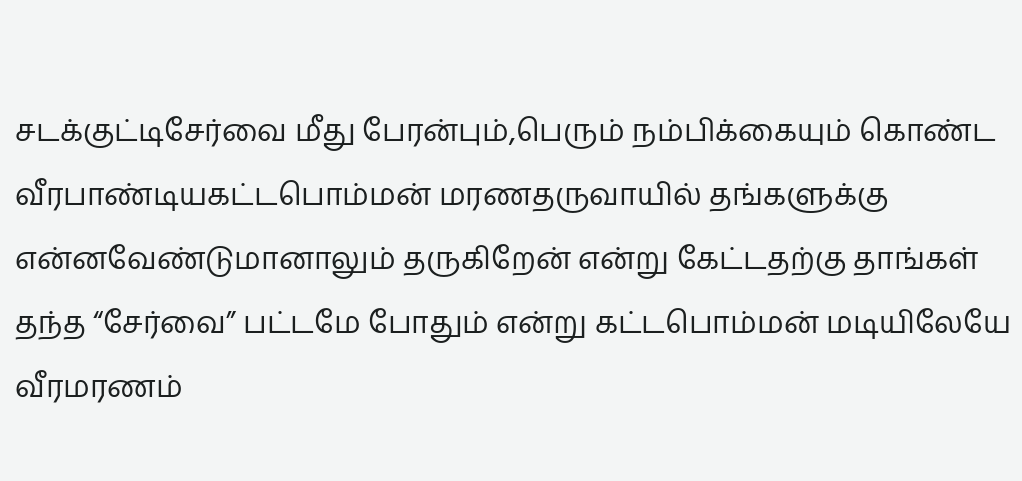சடக்குட்டிசேர்வை மீது பேரன்பும்,பெரும் நம்பிக்கையும் கொண்ட வீரபாண்டியகட்டபொம்மன் மரணதருவாயில் தங்களுக்கு என்னவேண்டுமானாலும் தருகிறேன் என்று கேட்டதற்கு தாங்கள் தந்த “சேர்வை” பட்டமே போதும் என்று கட்டபொம்மன் மடியிலேயே வீரமரணம்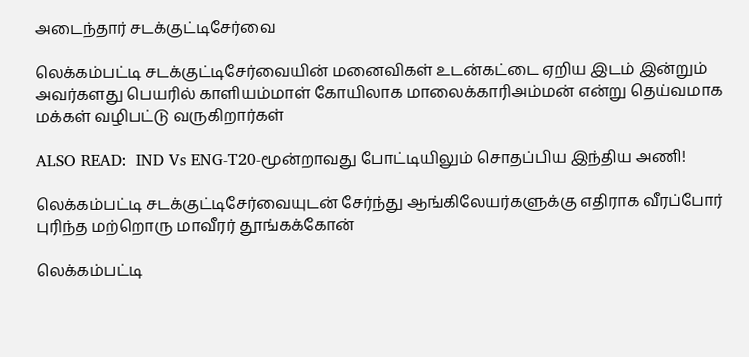அடைந்தார் சடக்குட்டிசேர்வை

லெக்கம்பட்டி சடக்குட்டிசேர்வையின் மனைவிகள் உடன்கட்டை ஏறிய இடம் இன்றும் அவர்களது பெயரில் காளியம்மாள் கோயிலாக மாலைக்காரிஅம்மன் என்று தெய்வமாக மக்கள் வழிபட்டு வருகிறார்கள்

ALSO READ:  IND Vs ENG-T20-மூன்றாவது போட்டியிலும் சொதப்பிய இந்திய அணி!

லெக்கம்பட்டி சடக்குட்டிசேர்வையுடன் சேர்ந்து ஆங்கிலேயர்களுக்கு எதிராக வீரப்போர் புரிந்த மற்றொரு மாவீரர் தூங்கக்கோன்

லெக்கம்பட்டி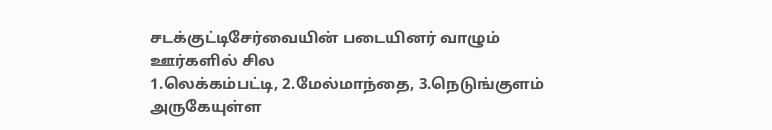சடக்குட்டிசேர்வையின் படையினர் வாழும் ஊர்களில் சில
1.லெக்கம்பட்டி, 2.மேல்மாந்தை, 3.நெடுங்குளம் அருகேயுள்ள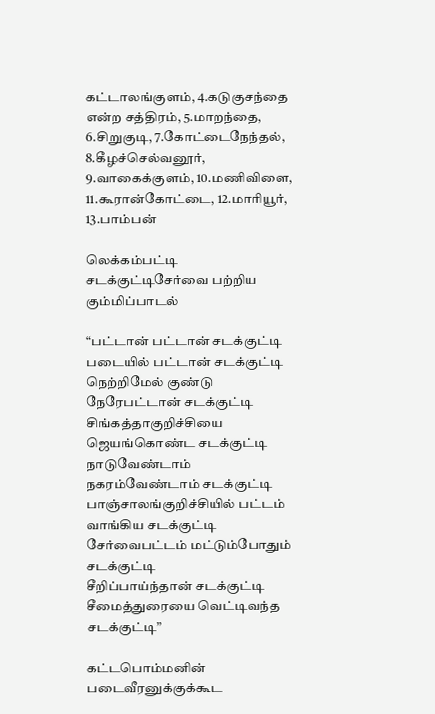கட்டாலங்குளம், 4.கடுகுசந்தை என்ற சத்திரம், 5.மாறந்தை, 6.சிறுகுடி, 7.கோட்டைநேந்தல், 8.கீழச்செல்வனூர், 9.வாகைக்குளம், 10.மணிவிளை, 11.கூரான்கோட்டை, 12.மாரியூர், 13.பாம்பன்

லெக்கம்பட்டி சடக்குட்டிசேர்வை பற்றிய கும்மிப்பாடல்

“பட்டான் பட்டான் சடக்குட்டி
படையில் பட்டான் சடக்குட்டி
நெற்றிமேல் குண்டு நேரேபட்டான் சடக்குட்டி
சிங்கத்தாகுறிச்சியை ஜெயங்கொண்ட சடக்குட்டி
நாடுவேண்டாம் நகரம்வேண்டாம் சடக்குட்டி
பாஞ்சாலங்குறிச்சியில் பட்டம் வாங்கிய சடக்குட்டி
சேர்வைபட்டம் மட்டும்போதும் சடக்குட்டி
சீறிப்பாய்ந்தான் சடக்குட்டி
சீமைத்துரையை வெட்டிவந்த சடக்குட்டி”

கட்டபொம்மனின் படைவீரனுக்குக்கூட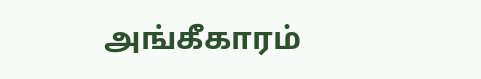அங்கீகாரம்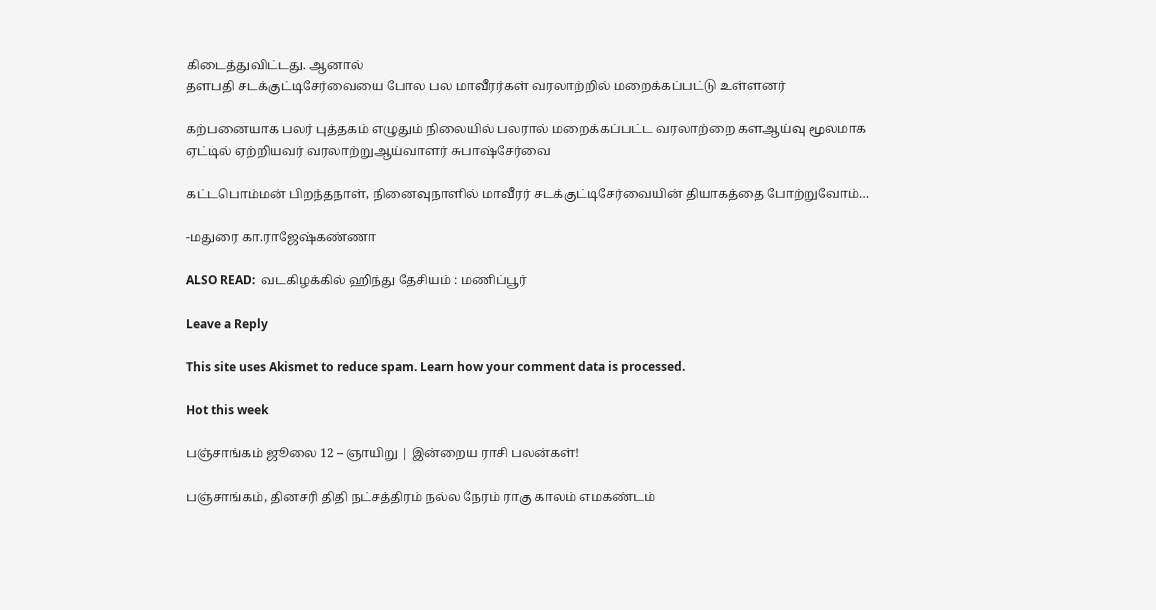கிடைத்துவிட்டது. ஆனால்
தளபதி சடக்குட்டிசேர்வையை போல பல மாவீரர்கள் வரலாற்றில் மறைக்கப்பட்டு உள்ளனர்

கற்பனையாக பலர் புத்தகம் எழுதும் நிலையில் பலரால் மறைக்கப்பட்ட வரலாற்றை களஆய்வு மூலமாக ஏட்டில் ஏற்றியவர் வரலாற்றுஆய்வாளர் சுபாஷ்சேர்வை

கட்டபொம்மன் பிறந்தநாள், நினைவுநாளில் மாவீரர் சடக்குட்டிசேர்வையின் தியாகத்தை போற்றுவோம்…

-மதுரை கா.ராஜேஷ்கண்ணா

ALSO READ:  வடகிழக்கில் ஹிந்து தேசியம் : மணிப்பூர்

Leave a Reply

This site uses Akismet to reduce spam. Learn how your comment data is processed.

Hot this week

பஞ்சாங்கம் ஜூலை 12 – ஞாயிறு | இன்றைய ராசி பலன்கள்!

பஞ்சாங்கம், தினசரி திதி நட்சத்திரம் நல்ல நேரம் ராகு காலம் எமகண்டம்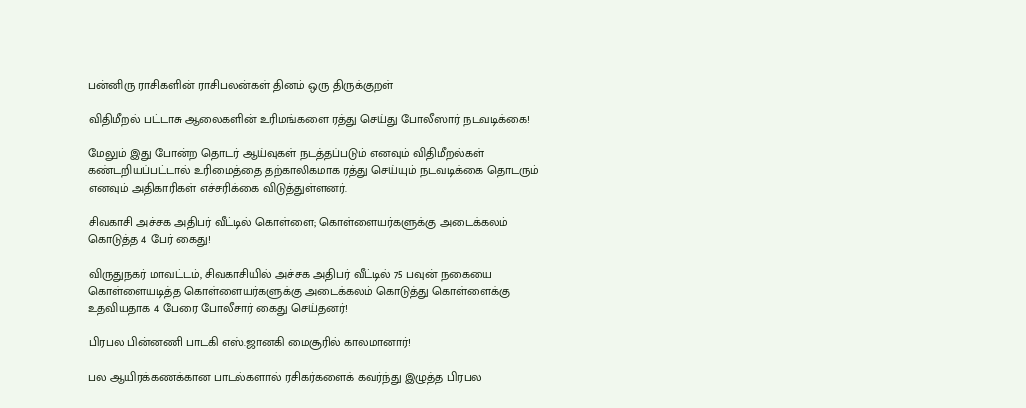பன்னிரு ராசிகளின் ராசிபலன்கள் தினம் ஒரு திருக்குறள்

விதிமீறல் பட்டாசு ஆலைகளின் உரிமங்களை ரத்து செய்து போலீஸார் நடவடிக்கை!

மேலும் இது போன்ற தொடர் ஆய்வுகள் நடத்தப்படும் எனவும் விதிமீறல்கள் கண்டறியப்பட்டால் உரிமைத்தை தற்காலிகமாக ரத்து செய்யும் நடவடிக்கை தொடரும் எனவும் அதிகாரிகள் எச்சரிக்கை விடுத்துள்ளனர்.

சிவகாசி அச்சக அதிபர் வீட்டில் கொள்ளை; கொள்ளையர்களுக்கு அடைக்கலம் கொடுத்த 4 பேர் கைது!

விருதுநகர் மாவட்டம், சிவகாசியில் அச்சக அதிபர் வீட்டில் 75 பவுன் நகையை கொள்ளையடித்த கொள்ளையர்களுக்கு அடைக்கலம் கொடுத்து கொள்ளைக்கு உதவியதாக 4 பேரை போலீசார் கைது செய்தனர்!

பிரபல பின்னணி பாடகி எஸ்.ஜானகி மைசூரில் காலமானார்!

பல ஆயிரக்கணக்கான பாடல்களால் ரசிகர்களைக் கவர்ந்து இழுத்த பிரபல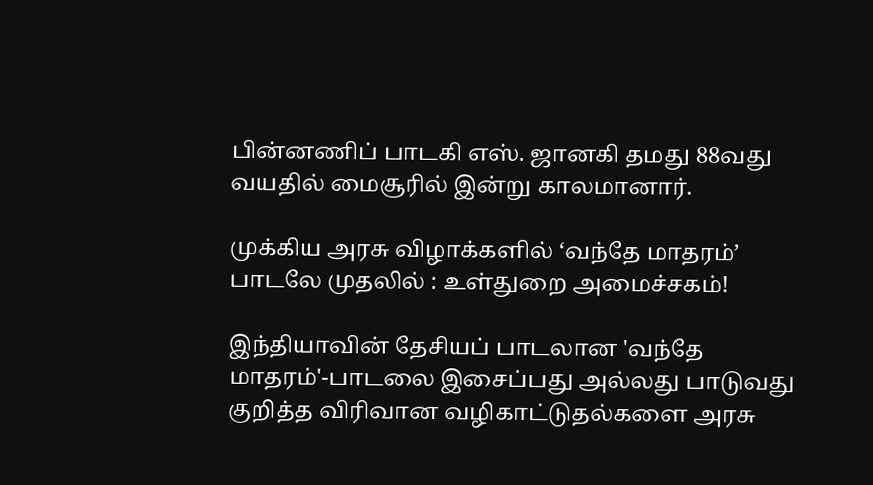பின்னணிப் பாடகி எஸ். ஜானகி தமது 88வது வயதில் மைசூரில் இன்று காலமானார்.

முக்கிய அரசு விழாக்களில் ‘வந்தே மாதரம்’ பாடலே முதலில் : உள்துறை அமைச்சகம்!

இந்தியாவின் தேசியப் பாடலான 'வந்தே மாதரம்'-பாடலை இசைப்பது அல்லது பாடுவது குறித்த விரிவான வழிகாட்டுதல்களை அரசு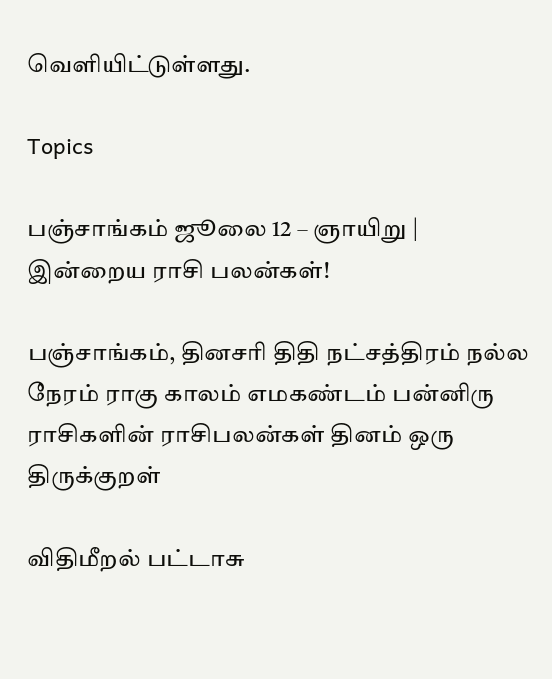வெளியிட்டுள்ளது.

Topics

பஞ்சாங்கம் ஜூலை 12 – ஞாயிறு | இன்றைய ராசி பலன்கள்!

பஞ்சாங்கம், தினசரி திதி நட்சத்திரம் நல்ல நேரம் ராகு காலம் எமகண்டம் பன்னிரு ராசிகளின் ராசிபலன்கள் தினம் ஒரு திருக்குறள்

விதிமீறல் பட்டாசு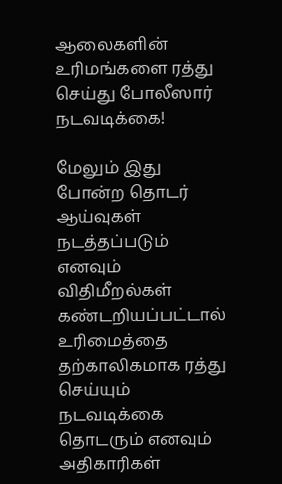ஆலைகளின் உரிமங்களை ரத்து செய்து போலீஸார் நடவடிக்கை!

மேலும் இது போன்ற தொடர் ஆய்வுகள் நடத்தப்படும் எனவும் விதிமீறல்கள் கண்டறியப்பட்டால் உரிமைத்தை தற்காலிகமாக ரத்து செய்யும் நடவடிக்கை தொடரும் எனவும் அதிகாரிகள்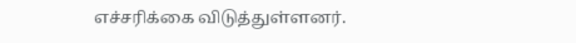எச்சரிக்கை விடுத்துள்ளனர்.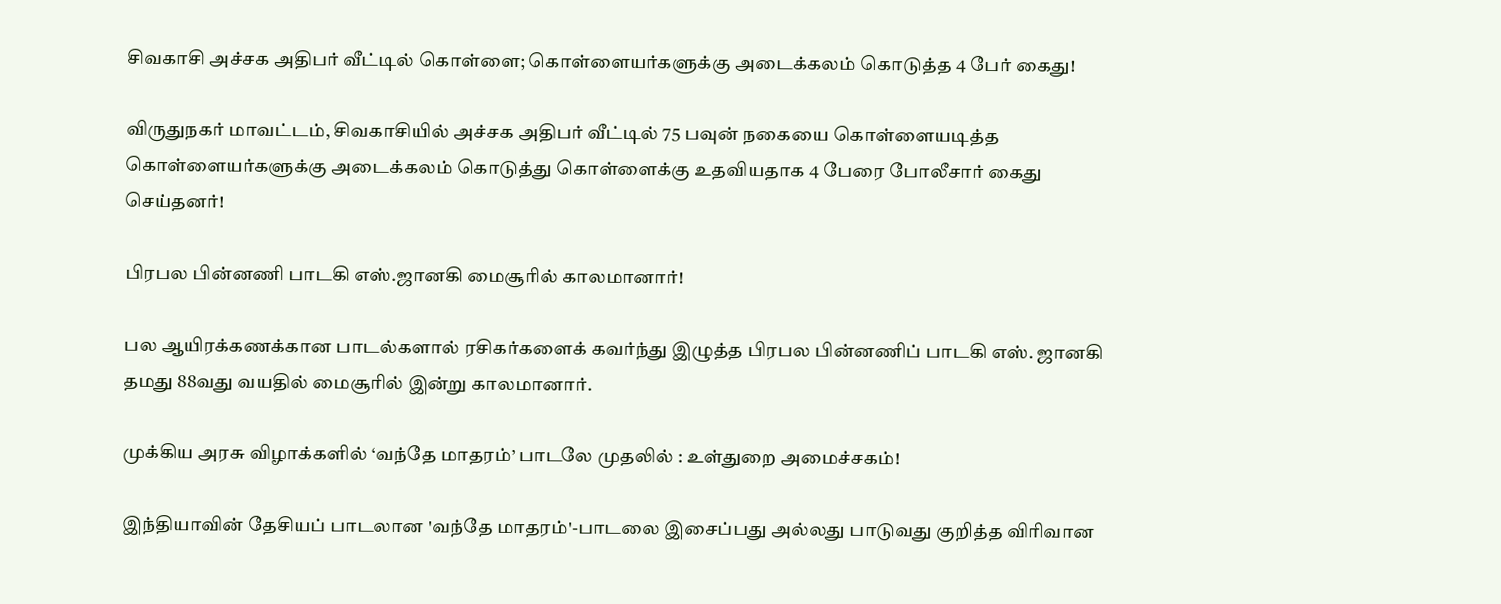சிவகாசி அச்சக அதிபர் வீட்டில் கொள்ளை; கொள்ளையர்களுக்கு அடைக்கலம் கொடுத்த 4 பேர் கைது!

விருதுநகர் மாவட்டம், சிவகாசியில் அச்சக அதிபர் வீட்டில் 75 பவுன் நகையை கொள்ளையடித்த கொள்ளையர்களுக்கு அடைக்கலம் கொடுத்து கொள்ளைக்கு உதவியதாக 4 பேரை போலீசார் கைது செய்தனர்!

பிரபல பின்னணி பாடகி எஸ்.ஜானகி மைசூரில் காலமானார்!

பல ஆயிரக்கணக்கான பாடல்களால் ரசிகர்களைக் கவர்ந்து இழுத்த பிரபல பின்னணிப் பாடகி எஸ். ஜானகி தமது 88வது வயதில் மைசூரில் இன்று காலமானார்.

முக்கிய அரசு விழாக்களில் ‘வந்தே மாதரம்’ பாடலே முதலில் : உள்துறை அமைச்சகம்!

இந்தியாவின் தேசியப் பாடலான 'வந்தே மாதரம்'-பாடலை இசைப்பது அல்லது பாடுவது குறித்த விரிவான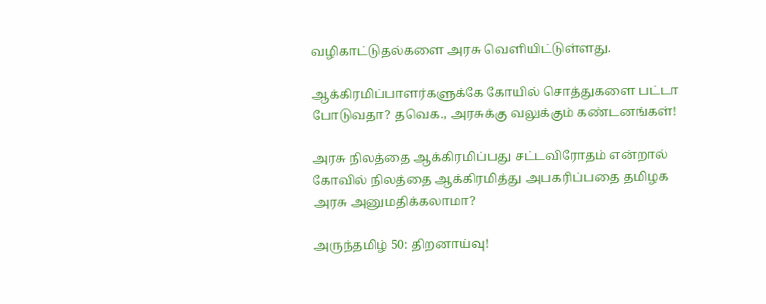வழிகாட்டுதல்களை அரசு வெளியிட்டுள்ளது.

ஆக்கிரமிப்பாளர்களுக்கே கோயில் சொத்துகளை பட்டா போடுவதா? தவெக., அரசுக்கு வலுக்கும் கண்டனங்கள்!

அரசு நிலத்தை ஆக்கிரமிப்பது சட்டவிரோதம் என்றால் கோவில் நிலத்தை ஆக்கிரமித்து அபகரிப்பதை தமிழக அரசு அனுமதிக்கலாமா?

அருந்தமிழ் 50: திறனாய்வு!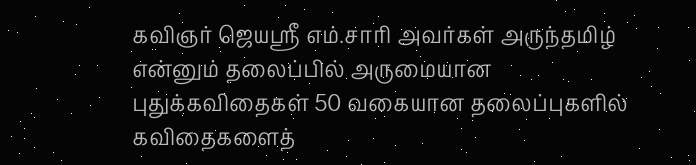கவிஞர் ஜெயஸ்ரீ எம்.சாரி அவர்கள் அருந்தமிழ் என்னும் தலைப்பில் அருமையான புதுக்கவிதைகள் 50 வகையான தலைப்புகளில் கவிதைகளைத்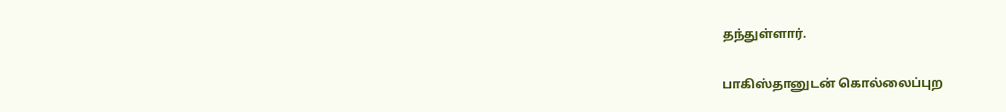தந்துள்ளார்.

பாகிஸ்தானுடன் கொல்லைப்புற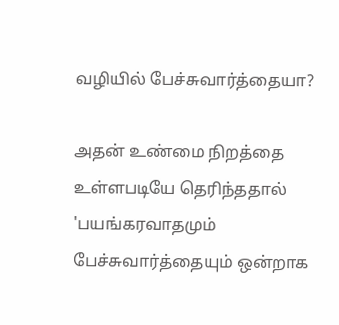வழியில் பேச்சுவார்த்தையா?

அதன் உண்மை நிறத்தை உள்ளபடியே தெரிந்ததால் 'பயங்கரவாதமும் பேச்சுவார்த்தையும் ஒன்றாக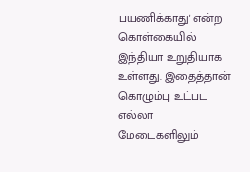பயணிக்காது' என்ற கொள்கையில் இந்தியா உறுதியாக உள்ளது. இதைத்தான் கொழும்பு உட்பட எல்லா மேடைகளிலும்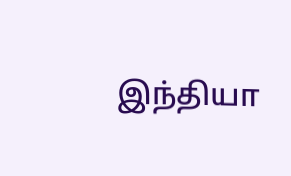இந்தியா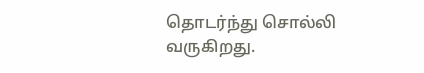தொடர்ந்து சொல்லி வருகிறது.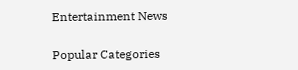Entertainment News

Popular Categories